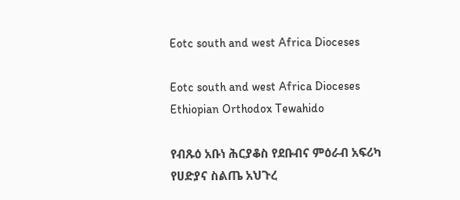Eotc south and west Africa Dioceses

Eotc south and west Africa Dioceses Ethiopian Orthodox Tewahido

የብጹዕ አቡነ ሕርያቆስ የደቡብና ምዕራብ አፍሪካ የሀድያና ስልጤ አህጉረ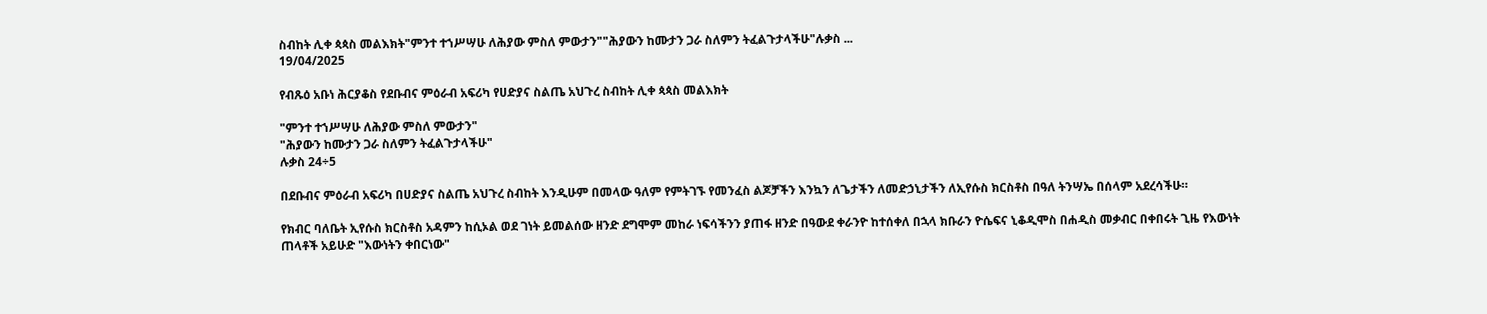ስብከት ሊቀ ጳጳስ መልእክት"ምንተ ተኀሥሣሁ ለሕያው ምስለ ምውታን""ሕያውን ከሙታን ጋራ ስለምን ትፈልጉታላችሁ"ሉቃስ ...
19/04/2025

የብጹዕ አቡነ ሕርያቆስ የደቡብና ምዕራብ አፍሪካ የሀድያና ስልጤ አህጉረ ስብከት ሊቀ ጳጳስ መልእክት

"ምንተ ተኀሥሣሁ ለሕያው ምስለ ምውታን"
"ሕያውን ከሙታን ጋራ ስለምን ትፈልጉታላችሁ"
ሉቃስ 24÷5

በደቡብና ምዕራብ አፍሪካ በሀድያና ስልጤ አህጉረ ስብከት እንዲሁም በመላው ዓለም የምትገኙ የመንፈስ ልጆቻችን እንኳን ለጌታችን ለመድኃኒታችን ለኢየሱስ ክርስቶስ በዓለ ትንሣኤ በሰላም አደረሳችሁ።

የክብር ባለቤት ኢየሱስ ክርስቶስ አዳምን ከሲኦል ወደ ገነት ይመልሰው ዘንድ ደግሞም መከራ ነፍሳችንን ያጠፋ ዘንድ በዓውደ ቀራንዮ ከተሰቀለ በኋላ ክቡራን ዮሴፍና ኒቆዲሞስ በሐዲስ መቃብር በቀበሩት ጊዜ የእውነት ጠላቶች አይሁድ "እውነትን ቀበርነው"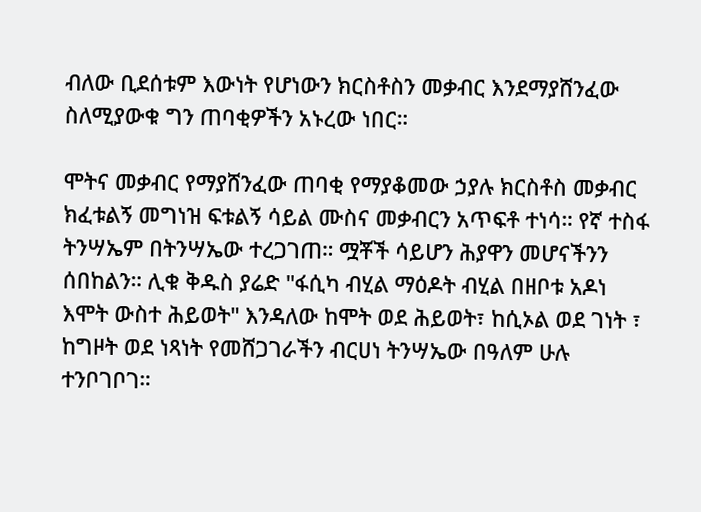ብለው ቢደሰቱም እውነት የሆነውን ክርስቶስን መቃብር እንደማያሸንፈው ስለሚያውቁ ግን ጠባቂዎችን አኑረው ነበር።

ሞትና መቃብር የማያሸንፈው ጠባቂ የማያቆመው ኃያሉ ክርስቶስ መቃብር ክፈቱልኝ መግነዝ ፍቱልኝ ሳይል ሙስና መቃብርን አጥፍቶ ተነሳ። የኛ ተስፋ ትንሣኤም በትንሣኤው ተረጋገጠ። ሟቾች ሳይሆን ሕያዋን መሆናችንን ሰበከልን። ሊቁ ቅዱስ ያሬድ "ፋሲካ ብሂል ማዕዶት ብሂል በዘቦቱ አዶነ እሞት ውስተ ሕይወት" እንዳለው ከሞት ወደ ሕይወት፣ ከሲኦል ወደ ገነት ፣ ከግዞት ወደ ነጻነት የመሸጋገራችን ብርሀነ ትንሣኤው በዓለም ሁሉ ተንቦገቦገ።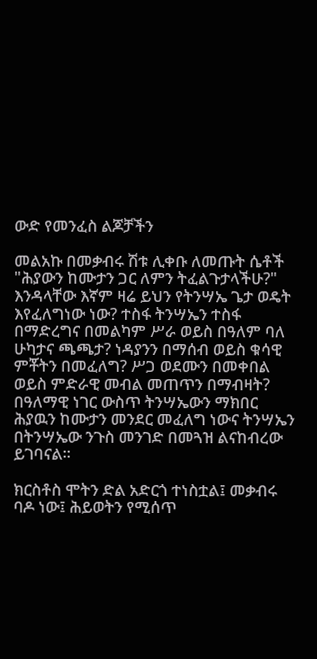ውድ የመንፈስ ልጆቻችን

መልአኩ በመቃብሩ ሽቱ ሊቀቡ ለመጡት ሴቶች "ሕያውን ከሙታን ጋር ለምን ትፈልጉታላችሁ?" እንዳላቸው እኛም ዛሬ ይህን የትንሣኤ ጌታ ወዴት እየፈለግነው ነው? ተስፋ ትንሣኤን ተስፋ በማድረግና በመልካም ሥራ ወይስ በዓለም ባለ ሁካታና ጫጫታ? ነዳያንን በማሰብ ወይስ ቁሳዊ ምቾትን በመፈለግ? ሥጋ ወደሙን በመቀበል ወይስ ምድራዊ መብል መጠጥን በማብዛት? በዓለማዊ ነገር ውስጥ ትንሣኤውን ማክበር ሕያዉን ከሙታን መንደር መፈለግ ነውና ትንሣኤን በትንሣኤው ንጉስ መንገድ በመጓዝ ልናከብረው ይገባናል።

ክርስቶስ ሞትን ድል አድርጎ ተነስቷል፤ መቃብሩ ባዶ ነው፤ ሕይወትን የሚሰጥ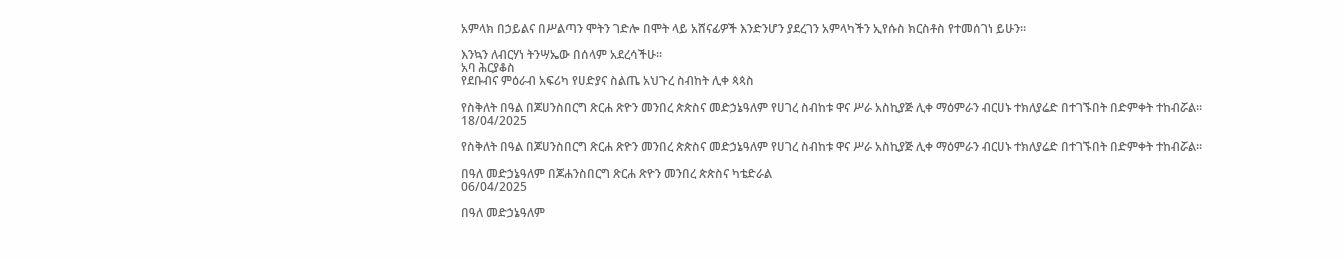አምላክ በኃይልና በሥልጣን ሞትን ገድሎ በሞት ላይ አሸናፊዎች እንድንሆን ያደረገን አምላካችን ኢየሱስ ክርስቶስ የተመሰገነ ይሁን።

እንኳን ለብርሃነ ትንሣኤው በሰላም አደረሳችሁ።
አባ ሕርያቆስ
የደቡብና ምዕራብ አፍሪካ የሀድያና ስልጤ አህጉረ ስብከት ሊቀ ጳጳስ

የስቅለት በዓል በጆሀንስበርግ ጽርሐ ጽዮን መንበረ ጵጵስና መድኃኔዓለም የሀገረ ስብከቱ ዋና ሥራ አስኪያጅ ሊቀ ማዕምራን ብርሀኑ ተክለያሬድ በተገኙበት በድምቀት ተከብሯል።
18/04/2025

የስቅለት በዓል በጆሀንስበርግ ጽርሐ ጽዮን መንበረ ጵጵስና መድኃኔዓለም የሀገረ ስብከቱ ዋና ሥራ አስኪያጅ ሊቀ ማዕምራን ብርሀኑ ተክለያሬድ በተገኙበት በድምቀት ተከብሯል።

በዓለ መድኃኔዓለም በጆሐንስበርግ ጽርሐ ጽዮን መንበረ ጵጵስና ካቴድራል
06/04/2025

በዓለ መድኃኔዓለም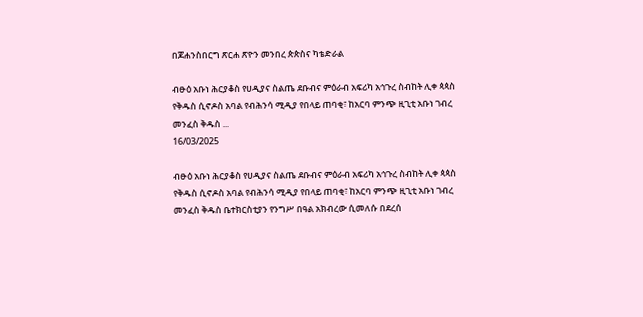በጆሐንስበርግ ጽርሐ ጽዮን መንበረ ጵጵስና ካቴድራል

ብፁዕ አቡነ ሕርያቆስ የሀዲያና ስልጤ ደቡብና ምዕራብ አፍሪካ አኅጉረ ስብከት ሊቀ ጳጳስ የቅዱስ ሲኖዶስ አባል የብሕንሳ ሚዲያ የበላይ ጠባቂ፣ ከአርባ ምንጭ ዚጊቲ አቡነ ገብረ መንፈስ ቅዱስ ...
16/03/2025

ብፁዕ አቡነ ሕርያቆስ የሀዲያና ስልጤ ደቡብና ምዕራብ አፍሪካ አኅጉረ ስብከት ሊቀ ጳጳስ የቅዱስ ሲኖዶስ አባል የብሕንሳ ሚዲያ የበላይ ጠባቂ፣ ከአርባ ምንጭ ዚጊቲ አቡነ ገብረ መንፈስ ቅዱስ ቤተክርስቲያን የንግሥ በዓል አክብረው ሲመለሱ በደረሰ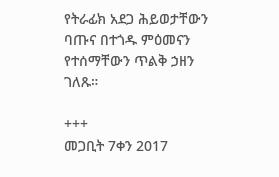የትራፊክ አደጋ ሕይወታቸውን ባጡና በተጎዱ ምዕመናን የተሰማቸውን ጥልቅ ኃዘን ገለጹ።

+++
መጋቢት 7ቀን 2017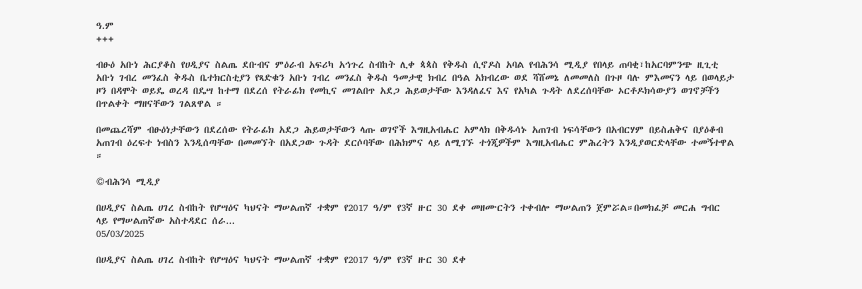ዓ.ም
+++

ብፁዕ አቡነ ሕርያቆስ የሀዲያና ስልጤ ደቡብና ምዕራብ አፍሪካ አኅጉረ ስብከት ሊቀ ጳጳስ የቅዱስ ሲኖዶስ አባል የብሕንሳ ሚዲያ የበላይ ጠባቂ፣ከአርባምንጭ ዚጊቲ አቡነ ገብረ መንፈስ ቅዱስ ቤተክርስቲያን የጻድቁን አቡነ ገብረ መንፈስ ቅዱስ ዓመታዊ ክብረ በዓል አክብረው ወደ ሻሸመኔ ለመመለስ በጉዞ ባሉ ምእመናን ላይ በወላይታ ዞን በዳሞት ወይዴ ወረዳ በዴሣ ከተማ በደረሰ የትራፊክ የመኪና መገልበጥ አደጋ ሕይወታቸው እንዳለፈና እና የአካል ጉዳት ለደረሰባቸው ኦርቶዶክሳውያን ወገኖቻችን በጥልቀት ማዘናቸውን ገልጸዋል ።

በመጨረሻም ብፁዕነታቸውን በደረሰው የትራፊክ አደጋ ሕይወታቸውን ላጡ ወገኖች እግዚአብሔር አምላክ በቅዱሳኑ አጠገብ ነፍሳቸውን በአብርሃም በይስሐቅና በያዕቆብ አጠገብ ዕረፍተ ነብስን እንዲሰጣቸው በመመኘት በአደጋው ጉዳት ደርሶባቸው በሕክምና ላይ ለሚገኙ ተጎጂዎችም እግዚአብሔር ምሕረትን እንዲያወርድላቸው ተመኝተዋል ።

©ብሕንሳ ሚዲያ

በሀዲያና ስልጤ ሀገረ ስብከት የሆሣዕና ካህናት ማሠልጠኛ ተቋም የ2017 ዓ/ም የ3ኛ ዙር 30 ደቀ መዘሙርትን ተቀብሎ ማሠልጠን ጀምሯል።በመክፈቻ መርሐ ግብር ላይ የማሠልጠኛው አስተዳደር ሰራ...
05/03/2025

በሀዲያና ስልጤ ሀገረ ስብከት የሆሣዕና ካህናት ማሠልጠኛ ተቋም የ2017 ዓ/ም የ3ኛ ዙር 30 ደቀ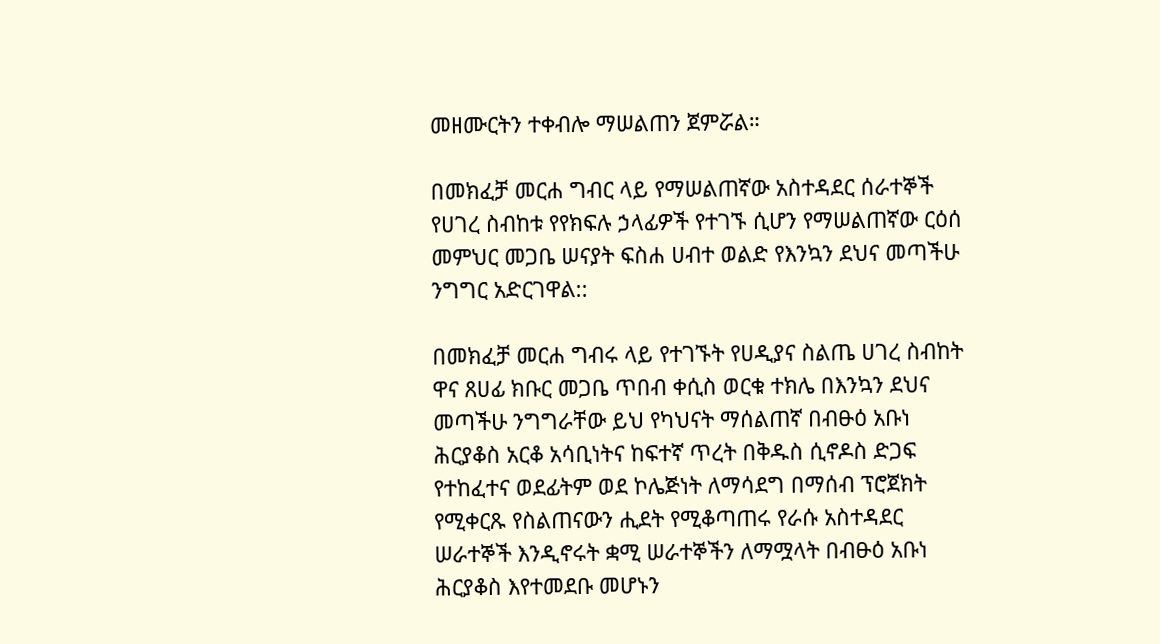መዘሙርትን ተቀብሎ ማሠልጠን ጀምሯል።

በመክፈቻ መርሐ ግብር ላይ የማሠልጠኛው አስተዳደር ሰራተኞች የሀገረ ስብከቱ የየክፍሉ ኃላፊዎች የተገኙ ሲሆን የማሠልጠኛው ርዕሰ መምህር መጋቤ ሠናያት ፍስሐ ሀብተ ወልድ የእንኳን ደህና መጣችሁ ንግግር አድርገዋል::

በመክፈቻ መርሐ ግብሩ ላይ የተገኙት የሀዲያና ስልጤ ሀገረ ስብከት ዋና ጸሀፊ ክቡር መጋቤ ጥበብ ቀሲስ ወርቁ ተክሌ በእንኳን ደህና መጣችሁ ንግግራቸው ይህ የካህናት ማሰልጠኛ በብፁዕ አቡነ ሕርያቆስ አርቆ አሳቢነትና ከፍተኛ ጥረት በቅዱስ ሲኖዶስ ድጋፍ የተከፈተና ወደፊትም ወደ ኮሌጅነት ለማሳደግ በማሰብ ፕሮጀክት የሚቀርጹ የስልጠናውን ሒደት የሚቆጣጠሩ የራሱ አስተዳደር ሠራተኞች እንዲኖሩት ቋሚ ሠራተኞችን ለማሟላት በብፁዕ አቡነ ሕርያቆስ እየተመደቡ መሆኑን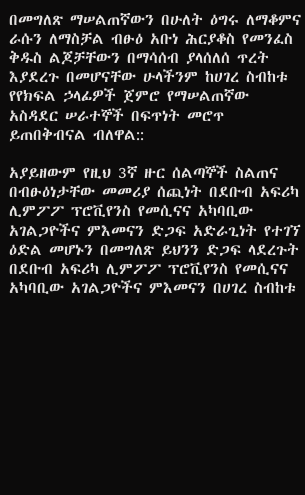በመግለጽ ማሠልጠኛውን በሁለት ዕግሩ ለማቆምና ራሱን ለማስቻል ብፁዕ አቡነ ሕርያቆስ የመንፈስ ቅዱስ ልጆቻቸውን በማሳሰብ ያላሰለሰ ጥረት እያደረጉ በመሆናቸው ሁላችንም ከሀገረ ስብከቱ የየክፍል ኃላፊዎች ጀምሮ የማሠልጠኛው አስዳደር ሠራተኞች በፍጥነት መሮጥ ይጠበቅብናል ብለዋል::

አያይዘውም የዚህ 3ኛ ዙር ሰልጣኞች ስልጠና በብፁዕነታቸው መመሪያ ሰጪነት በደቡብ አፍሪካ ሊምፖፖ ፕሮቪየንስ የመሲናና አካባቢው አገልጋዮችና ምእመናን ድጋፍ አድራጊነት የተገኘ ዕድል መሆኑን በመግለጽ ይህንን ድጋፍ ላደረጉት በደቡብ አፍሪካ ሊምፖፖ ፕሮቪየንስ የመሲናና አካባቢው አገልጋዮችና ምእመናን በሀገረ ስብከቱ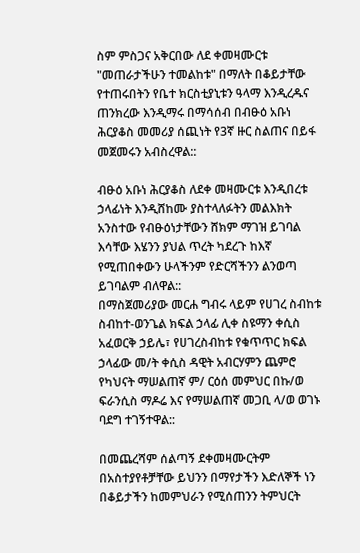ስም ምስጋና አቅርበው ለደ ቀመዛሙርቱ "መጠራታችሁን ተመልከቱ" በማለት በቆይታቸው የተጠሩበትን የቤተ ክርስቲያኒቱን ዓላማ እንዲረዱና ጠንክረው እንዲማሩ በማሳሰብ በብፁዕ አቡነ ሕርያቆስ መመሪያ ሰጪነት የ3ኛ ዙር ስልጠና በይፋ መጀመሩን አብስረዋል::

ብፁዕ አቡነ ሕርያቆስ ለደቀ መዛሙርቱ እንዲበረቱ ኃላፊነት እንዲሸከሙ ያስተላለፉትን መልእክት አንስተው የብፁዕነታቸውን ሸክም ማገዝ ይገባል እሳቸው እሄንን ያህል ጥረት ካደረጉ ከእኛ የሚጠበቀውን ሁላችንም የድርሻችንን ልንወጣ ይገባልም ብለዋል::
በማስጀመሪያው መርሐ ግብሩ ላይም የሀገረ ስብከቱ ስብከተ-ወንጌል ክፍል ኃላፊ ሊቀ ስዩማን ቀሲስ አፈወርቅ ኃይሌ፣ የሀገረስብከቱ የቁጥጥር ክፍል ኃላፊው መ/ት ቀሲስ ዳዊት አብርሃምን ጨምሮ የካህናት ማሠልጠኛ ም/ ርዕሰ መምህር በኩ/ወ ፍራንሲስ ማዶሬ እና የማሠልጠኛ መጋቢ ላ/ወ ወገኑ ባደግ ተገኝተዋል::

በመጨረሻም ሰልጣኝ ደቀመዛሙርትም በአስተያየቶቻቸው ይህንን በማየታችን እድለኞች ነን በቆይታችን ከመምህራን የሚሰጠንን ትምህርት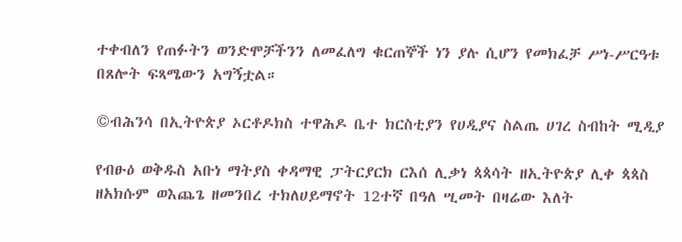ተቀብለን የጠፉትን ወንድሞቻችንን ለመፈለግ ቁርጠኞች ነን ያሉ ሲሆን የመክፈቻ ሥነ-ሥርዓቱ በጸሎት ፍጻሜውን አግኝቷል።

©ብሕንሳ በኢትዮጵያ ኦርቶዶክስ ተዋሕዶ ቤተ ክርስቲያን የሀዲያና ስልጤ ሀገረ ስብከት ሚዲያ

የብፁዕ ወቅዱስ አቡነ ማትያስ ቀዳማዊ ፓትርያርክ ርእሰ ሊቃነ ጳጳሳት ዘኢትዮጵያ ሊቀ ጳጳስ ዘአክሱም ወእጨጌ ዘመንበረ ተክለሀይማኖት 12ተኛ በዓለ ሢመት በዛሬው እለት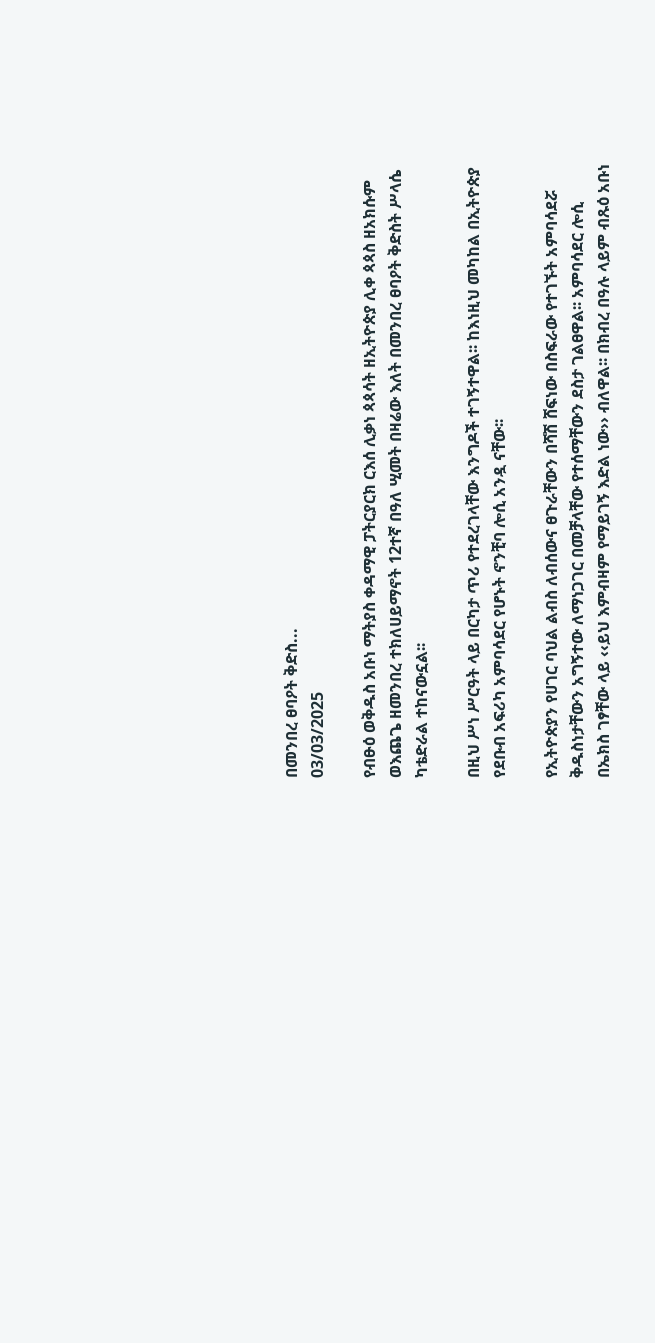በመንበረ ፀባዖት ቅድስ...
03/03/2025

የብፁዕ ወቅዱስ አቡነ ማትያስ ቀዳማዊ ፓትርያርክ ርእሰ ሊቃነ ጳጳሳት ዘኢትዮጵያ ሊቀ ጳጳስ ዘአክሱም ወእጨጌ ዘመንበረ ተክለሀይማኖት 12ተኛ በዓለ ሢመት በዛሬው እለት በመንበረ ፀባዖት ቅድስት ሥላሴ ካቴድራል ተከናውኗል፡፡

በዚህ ሥነ ሥርዓት ላይ በርካታ ጥሪ የተደረገላቸው እንግዶች ተገኝተዋል፡፡ ከእነዚህ መካከል በኢትዮጵያ የደቡብ አፍሪካ አምባሳደር የሆኑት ኖንቺባ ሎሲ አንዷ ናቸው፡፡

የኢትዮጵያን የሀገር ባህል ልብስ ለብሰውና ፀጉራቸውን በሻሽ ሸፍነው በስፍራው የተገኙት አምባሳደሯ ቅዱስነታቸውን አግኝተው ለማነጋገር በመቻላቸው የተሰማቸውን ደስታ ገልፀዋል፡፡ አምባሳደር ሎሲ በኤክስ ገፃቸው ላይ ‹‹ይህ እምብዛም የማይገኝ እድል ነው›› ብለዋል፡፡ በክብረ በዓሉ ላይም ብጹዕ አቡነ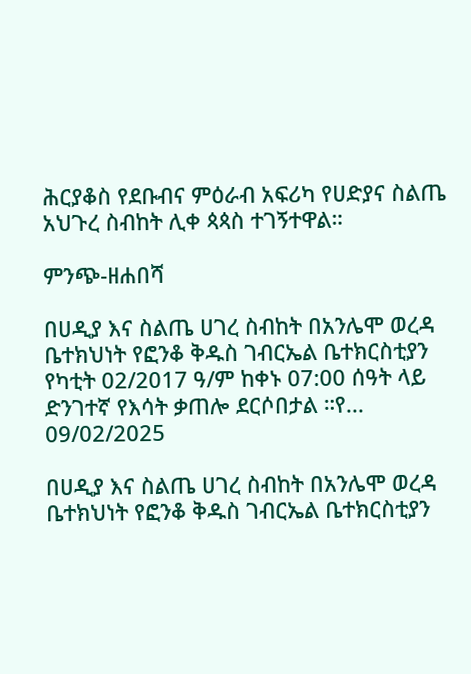ሕርያቆስ የደቡብና ምዕራብ አፍሪካ የሀድያና ስልጤ አህጉረ ስብከት ሊቀ ጳጳስ ተገኝተዋል።

ምንጭ-ዘሐበሻ

በሀዲያ እና ስልጤ ሀገረ ስብከት በአንሌሞ ወረዳ ቤተክህነት የፎንቆ ቅዱስ ገብርኤል ቤተክርስቲያን የካቲት 02/2017 ዓ/ም ከቀኑ 07:00 ሰዓት ላይ ድንገተኛ የእሳት ቃጠሎ ደርሶበታል ።የ...
09/02/2025

በሀዲያ እና ስልጤ ሀገረ ስብከት በአንሌሞ ወረዳ ቤተክህነት የፎንቆ ቅዱስ ገብርኤል ቤተክርስቲያን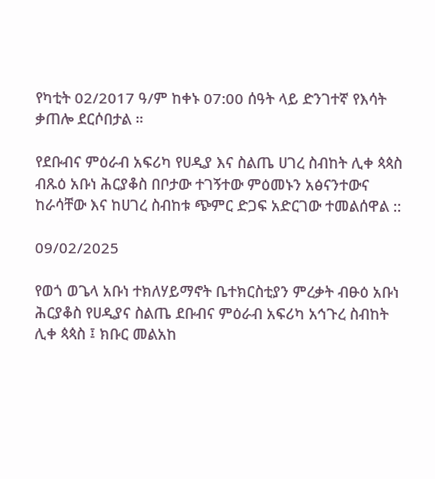የካቲት 02/2017 ዓ/ም ከቀኑ 07:00 ሰዓት ላይ ድንገተኛ የእሳት ቃጠሎ ደርሶበታል ።

የደቡብና ምዕራብ አፍሪካ የሀዲያ እና ስልጤ ሀገረ ስብከት ሊቀ ጳጳስ ብጹዕ አቡነ ሕርያቆስ በቦታው ተገኝተው ምዕመኑን አፅናንተውና ከራሳቸው እና ከሀገረ ስብከቱ ጭምር ድጋፍ አድርገው ተመልሰዋል ::

09/02/2025

የወጎ ወጌላ አቡነ ተክለሃይማኖት ቤተክርስቲያን ምረቃት ብፁዕ አቡነ ሕርያቆስ የሀዲያና ስልጤ ደቡብና ምዕራብ አፍሪካ አኅጉረ ስብከት ሊቀ ጳጳስ ፤ ክቡር መልአከ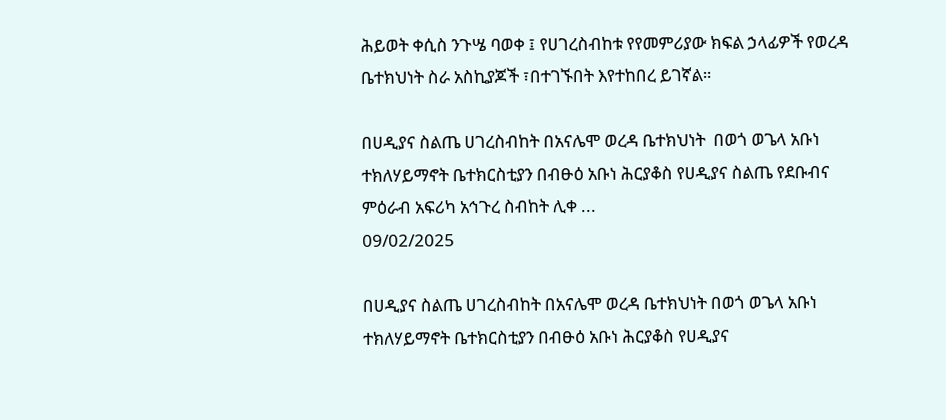ሕይወት ቀሲስ ንጉሤ ባወቀ ፤ የሀገረስብከቱ የየመምሪያው ክፍል ኃላፊዎች የወረዳ ቤተክህነት ስራ አስኪያጆች ፣በተገኙበት እየተከበረ ይገኛል።

በሀዲያና ስልጤ ሀገረስብከት በአናሌሞ ወረዳ ቤተክህነት  በወጎ ወጌላ አቡነ ተክለሃይማኖት ቤተክርስቲያን በብፁዕ አቡነ ሕርያቆስ የሀዲያና ስልጤ የደቡብና ምዕራብ አፍሪካ አኅጉረ ስብከት ሊቀ ...
09/02/2025

በሀዲያና ስልጤ ሀገረስብከት በአናሌሞ ወረዳ ቤተክህነት በወጎ ወጌላ አቡነ ተክለሃይማኖት ቤተክርስቲያን በብፁዕ አቡነ ሕርያቆስ የሀዲያና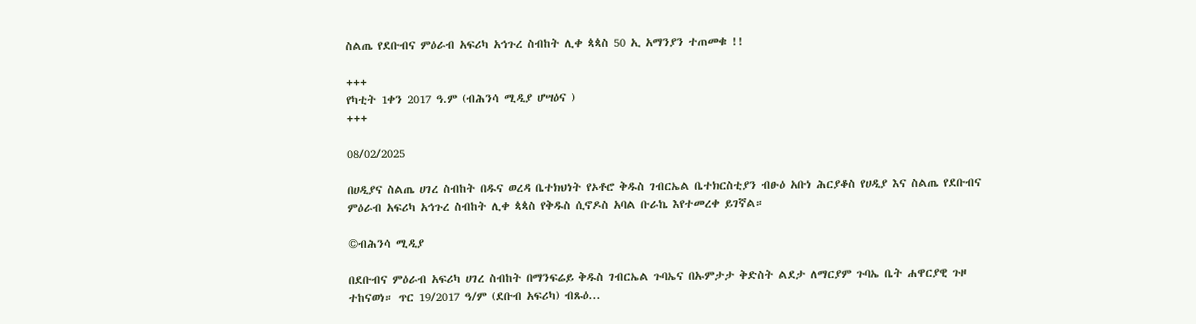ስልጤ የደቡብና ምዕራብ አፍሪካ አኅጉረ ስብከት ሊቀ ጳጳስ 50 ኢ አማንያን ተጠመቁ !!

+++
የካቲት 1ቀን 2017 ዓ.ም (ብሕንሳ ሚዲያ ሆሣዕና )
+++

08/02/2025

በሀዲያና ስልጤ ሀገረ ስብከት በዱና ወረዳ ቤተክህነት የኦቶሮ ቅዱስ ገብርኤል ቤተክርስቲያን ብፁዕ አቡነ ሕርያቆስ የሀዲያ እና ስልጤ የደቡብና ምዕራብ አፍሪካ አኅጉረ ስብከት ሊቀ ጳጳስ የቅዱስ ሲኖዶስ አባል ቡራኬ እየተመረቀ ይገኛል።

©ብሕንሳ ሚዲያ

በደቡብና ምዕራብ አፍሪካ ሀገረ ስብከት በማንፍሬይ ቅዱስ ገብርኤል ጉባኤና በኡምታታ ቅድስት ልደታ ለማርያም ጉባኤ ቤት ሐዋርያዊ ጉዞ ተከናወነ። ጥር 19/2017 ዓ/ም (ደቡብ አፍሪካ) ብጹዕ...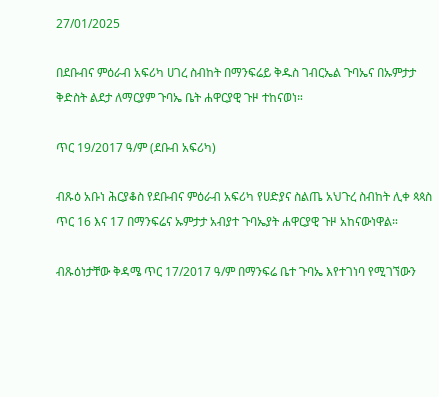27/01/2025

በደቡብና ምዕራብ አፍሪካ ሀገረ ስብከት በማንፍሬይ ቅዱስ ገብርኤል ጉባኤና በኡምታታ ቅድስት ልደታ ለማርያም ጉባኤ ቤት ሐዋርያዊ ጉዞ ተከናወነ።

ጥር 19/2017 ዓ/ም (ደቡብ አፍሪካ)

ብጹዕ አቡነ ሕርያቆስ የደቡብና ምዕራብ አፍሪካ የሀድያና ስልጤ አህጉረ ስብከት ሊቀ ጳጳስ ጥር 16 እና 17 በማንፍሬና ኡምታታ አብያተ ጉባኤያት ሐዋርያዊ ጉዞ አከናውነዋል።

ብጹዕነታቸው ቅዳሜ ጥር 17/2017 ዓ/ም በማንፍሬ ቤተ ጉባኤ እየተገነባ የሚገኘውን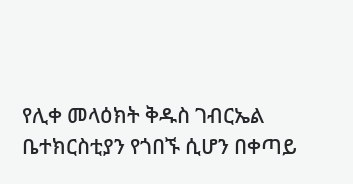የሊቀ መላዕክት ቅዱስ ገብርኤል ቤተክርስቲያን የጎበኙ ሲሆን በቀጣይ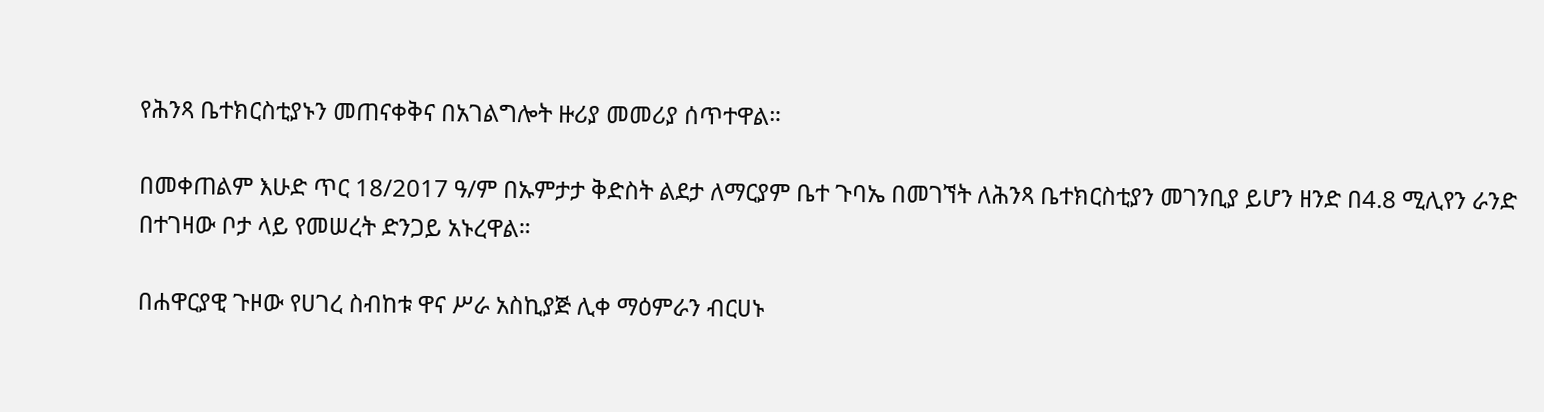የሕንጻ ቤተክርስቲያኑን መጠናቀቅና በአገልግሎት ዙሪያ መመሪያ ሰጥተዋል።

በመቀጠልም እሁድ ጥር 18/2017 ዓ/ም በኡምታታ ቅድስት ልደታ ለማርያም ቤተ ጉባኤ በመገኘት ለሕንጻ ቤተክርስቲያን መገንቢያ ይሆን ዘንድ በ4.8 ሚሊየን ራንድ በተገዛው ቦታ ላይ የመሠረት ድንጋይ አኑረዋል።

በሐዋርያዊ ጉዞው የሀገረ ስብከቱ ዋና ሥራ አስኪያጅ ሊቀ ማዕምራን ብርሀኑ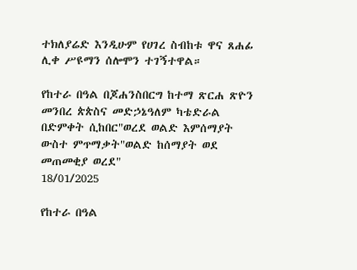ተክለያሬድ እንዲሁም የሀገረ ስብከቱ ዋና ጸሐፊ ሊቀ ሥዩማን ሰሎሞን ተገኝተዋል።

የከተራ በዓል በጆሐንስበርግ ከተማ ጽርሐ ጽዮን መንበረ ጵጵስና መድኃኔዓለም ካቴድራል በድምቀት ሲከበር"ወረደ ወልድ እምሰማያት ውስተ ምጥማቃት"ወልድ ከሰማያት ወደ መጠመቂያ ወረደ"
18/01/2025

የከተራ በዓል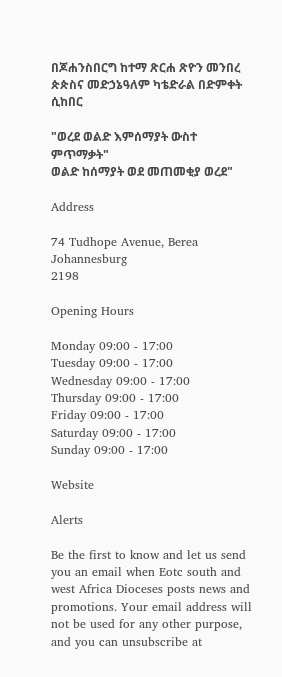በጆሐንስበርግ ከተማ ጽርሐ ጽዮን መንበረ ጵጵስና መድኃኔዓለም ካቴድራል በድምቀት ሲከበር

"ወረደ ወልድ እምሰማያት ውስተ ምጥማቃት"
ወልድ ከሰማያት ወደ መጠመቂያ ወረደ"

Address

74 Tudhope Avenue, Berea
Johannesburg
2198

Opening Hours

Monday 09:00 - 17:00
Tuesday 09:00 - 17:00
Wednesday 09:00 - 17:00
Thursday 09:00 - 17:00
Friday 09:00 - 17:00
Saturday 09:00 - 17:00
Sunday 09:00 - 17:00

Website

Alerts

Be the first to know and let us send you an email when Eotc south and west Africa Dioceses posts news and promotions. Your email address will not be used for any other purpose, and you can unsubscribe at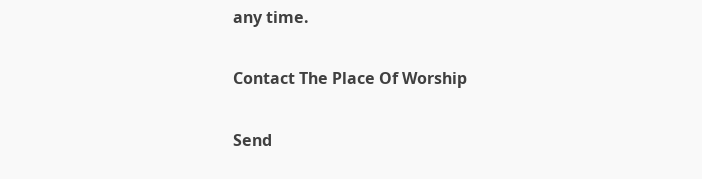any time.

Contact The Place Of Worship

Send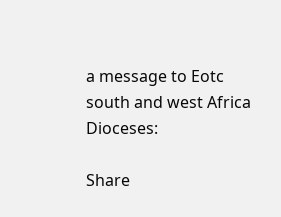a message to Eotc south and west Africa Dioceses:

Share